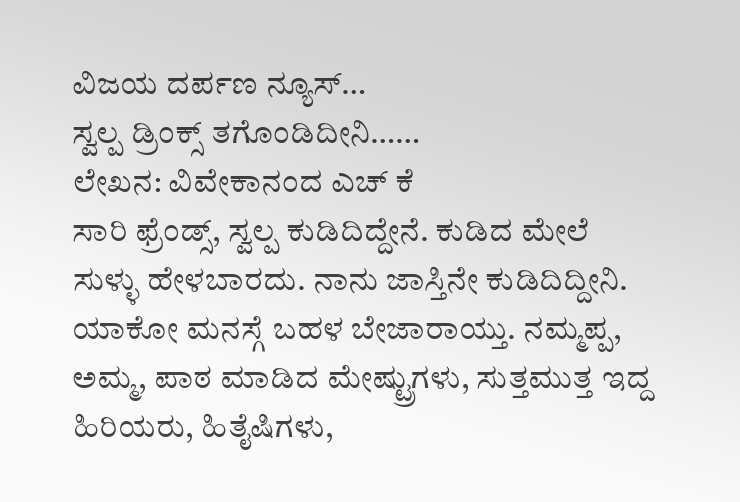ವಿಜಯ ದರ್ಪಣ ನ್ಯೂಸ್…
ಸ್ವಲ್ಪ ಡ್ರಿಂಕ್ಸ್ ತಗೊಂಡಿದೀನಿ……
ಲೇಖನ: ವಿವೇಕಾನಂದ ಎಚ್ ಕೆ
ಸಾರಿ ಫ್ರೆಂಡ್ಸ್, ಸ್ವಲ್ಪ ಕುಡಿದಿದ್ದೇನೆ. ಕುಡಿದ ಮೇಲೆ ಸುಳ್ಳು ಹೇಳಬಾರದು. ನಾನು ಜಾಸ್ತಿನೇ ಕುಡಿದಿದ್ದೀನಿ. ಯಾಕೋ ಮನಸ್ಗೆ ಬಹಳ ಬೇಜಾರಾಯ್ತು. ನಮ್ಮಪ್ಪ, ಅಮ್ಮ, ಪಾಠ ಮಾಡಿದ ಮೇಷ್ಟ್ರುಗಳು, ಸುತ್ತಮುತ್ತ ಇದ್ದ ಹಿರಿಯರು, ಹಿತೈಷಿಗಳು,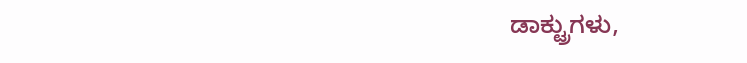ಡಾಕ್ಟ್ರುಗಳು,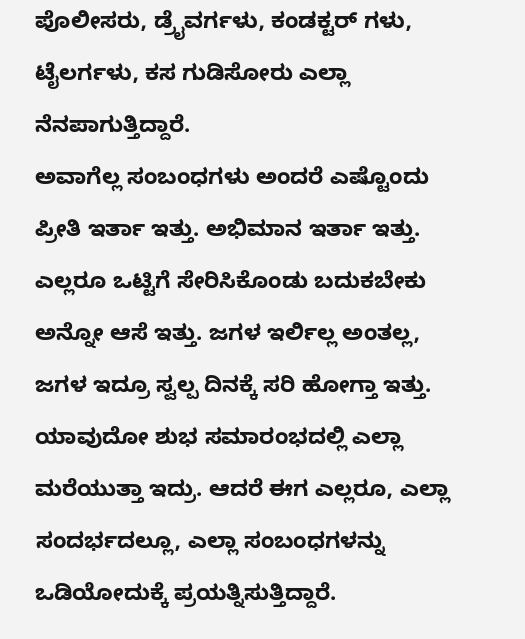ಪೊಲೀಸರು, ಡ್ರೈವರ್ಗಳು, ಕಂಡಕ್ಟರ್ ಗಳು, ಟೈಲರ್ಗಳು, ಕಸ ಗುಡಿಸೋರು ಎಲ್ಲಾ ನೆನಪಾಗುತ್ತಿದ್ದಾರೆ.
ಅವಾಗೆಲ್ಲ ಸಂಬಂಧಗಳು ಅಂದರೆ ಎಷ್ಟೊಂದು ಪ್ರೀತಿ ಇರ್ತಾ ಇತ್ತು. ಅಭಿಮಾನ ಇರ್ತಾ ಇತ್ತು. ಎಲ್ಲರೂ ಒಟ್ಟಿಗೆ ಸೇರಿಸಿಕೊಂಡು ಬದುಕಬೇಕು ಅನ್ನೋ ಆಸೆ ಇತ್ತು. ಜಗಳ ಇರ್ಲಿಲ್ಲ ಅಂತಲ್ಲ, ಜಗಳ ಇದ್ರೂ ಸ್ವಲ್ಪ ದಿನಕ್ಕೆ ಸರಿ ಹೋಗ್ತಾ ಇತ್ತು. ಯಾವುದೋ ಶುಭ ಸಮಾರಂಭದಲ್ಲಿ ಎಲ್ಲಾ ಮರೆಯುತ್ತಾ ಇದ್ರು. ಆದರೆ ಈಗ ಎಲ್ಲರೂ, ಎಲ್ಲಾ ಸಂದರ್ಭದಲ್ಲೂ, ಎಲ್ಲಾ ಸಂಬಂಧಗಳನ್ನು ಒಡಿಯೋದುಕ್ಕೆ ಪ್ರಯತ್ನಿಸುತ್ತಿದ್ದಾರೆ.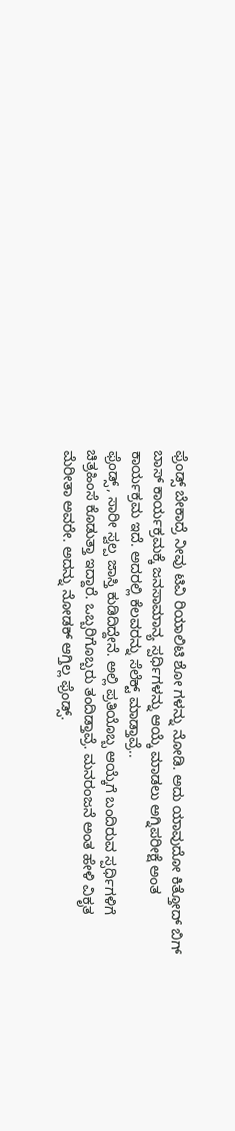ಫ್ರೆಂಡ್ಸ್ ಬೇಕಾದ್ರೆ ನೀವು ಟಿವಿ ರಿಯಾಲಿಟಿ ಶೋ ಗಳನ್ನು ನೋಡಿ. ಅದು ಯಾವುದೋ ಕಿತ್ತೋದ್ ಬಿಗ್ ಬಾಸ್ ಕಾರ್ಯಕ್ರಮಕ್ಕೆ ಜನಸಾಮಾನ್ಯ ಸ್ಪರ್ಧಿಗಳನ್ನು ಆಯ್ಕೆ ಮಾಡಲು ಅಗ್ನಿಪರೀಕ್ಷೆ ಅಂತ ಕಾರ್ಯಕ್ರಮ ಇದೆ. ಅದರಲ್ಲಿ ಕೆಲವರನ್ನು ಸೆಲೆಕ್ಟ್ ಮಾಡ್ತಾವ್ರೆ..
ಫ್ರೆಂಡ್ಸ್, ಸಾರೀ ಸ್ವಲ್ಪ ಜಾಸ್ತಿ ಕುಡಿದಿದ್ದೇನೆ. ಅಲ್ಲಿ ಪ್ರತಿಯೊಬ್ಬ ಆಯ್ಕೆಗೆ ಬಂದಿರುವ ಸ್ಪರ್ಧಿಗಳಿಗೆ ಚಿತ್ರಹಿಂಸೆ ಕೊಡುತ್ತಾ ಇದ್ದಾರೆ. ಒಬ್ಬರಿಗೊಬ್ಬರು ತಂದಿಡ್ತಾವ್ರೆ. ಮನರಂಜನೆ ಅಂತ ಹೇಳಿ ವಿಕೃತ ಮೆರೀತಾ ಅವರೇ. ಅದನ್ನು ನೋಡಕ್ ಆಗ್ತಿಲ್ಲ ಫ್ರೆಂಡ್ಸ್.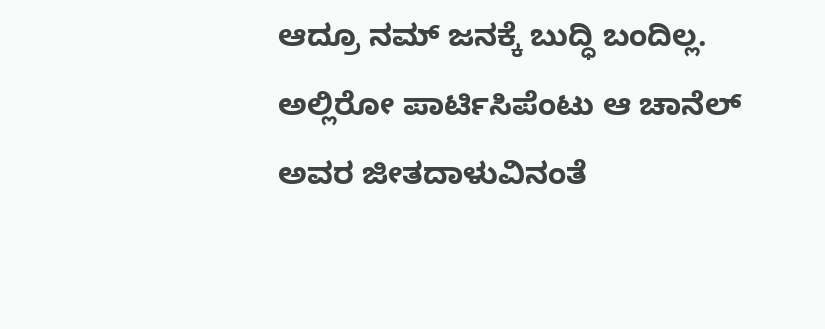ಆದ್ರೂ ನಮ್ ಜನಕ್ಕೆ ಬುದ್ಧಿ ಬಂದಿಲ್ಲ. ಅಲ್ಲಿರೋ ಪಾರ್ಟಿಸಿಪೆಂಟು ಆ ಚಾನೆಲ್ ಅವರ ಜೀತದಾಳುವಿನಂತೆ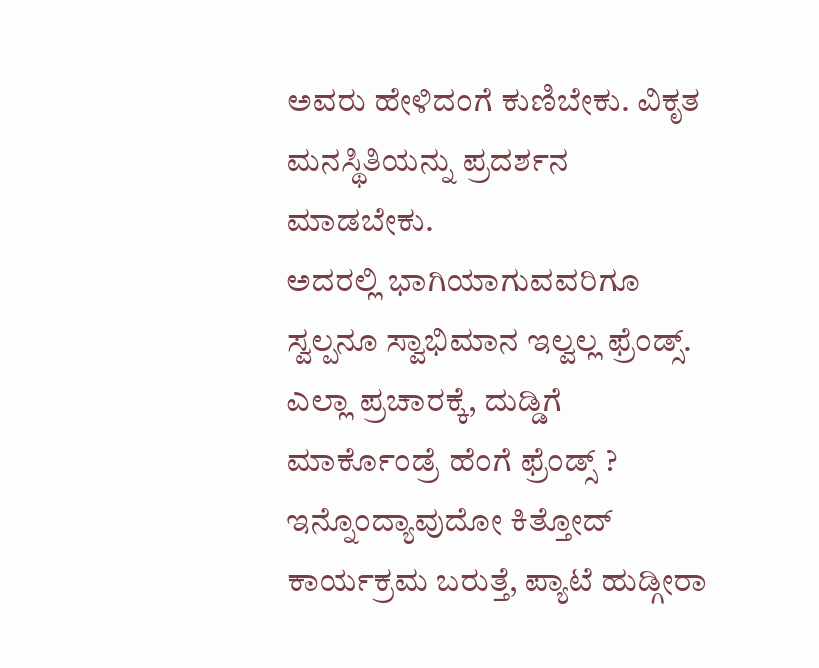ಅವರು ಹೇಳಿದಂಗೆ ಕುಣಿಬೇಕು. ವಿಕೃತ ಮನಸ್ಥಿತಿಯನ್ನು ಪ್ರದರ್ಶನ ಮಾಡಬೇಕು.
ಅದರಲ್ಲಿ ಭಾಗಿಯಾಗುವವರಿಗೂ ಸ್ವಲ್ಪನೂ ಸ್ವಾಭಿಮಾನ ಇಲ್ವಲ್ಲ ಫ್ರೆಂಡ್ಸ್. ಎಲ್ಲಾ ಪ್ರಚಾರಕ್ಕೆ, ದುಡ್ಡಿಗೆ ಮಾರ್ಕೊಂಡ್ರೆ ಹೆಂಗೆ ಫ್ರೆಂಡ್ಸ್ ? ಇನ್ನೊಂದ್ಯಾವುದೋ ಕಿತ್ತೋದ್ ಕಾರ್ಯಕ್ರಮ ಬರುತ್ತೆ, ಪ್ಯಾಟೆ ಹುಡ್ಗೀರಾ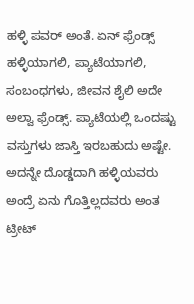ಹಳ್ಳಿ ಪವರ್ ಅಂತೆ. ಏನ್ ಫ್ರೆಂಡ್ಸ್ ಹಳ್ಳಿಯಾಗಲಿ, ಪ್ಯಾಟೆಯಾಗಲಿ, ಸಂಬಂಧಗಳು, ಜೀವನ ಶೈಲಿ ಅದೇ ಅಲ್ವಾ ಫ್ರೆಂಡ್ಸ್. ಪ್ಯಾಟೆಯಲ್ಲಿ ಒಂದಷ್ಟು ವಸ್ತುಗಳು ಜಾಸ್ತಿ ಇರಬಹುದು ಅಷ್ಟೇ. ಅದನ್ನೇ ದೊಡ್ಡದಾಗಿ ಹಳ್ಳಿಯವರು ಅಂದ್ರೆ ಏನು ಗೊತ್ತಿಲ್ಲದವರು ಅಂತ ಟ್ರೀಟ್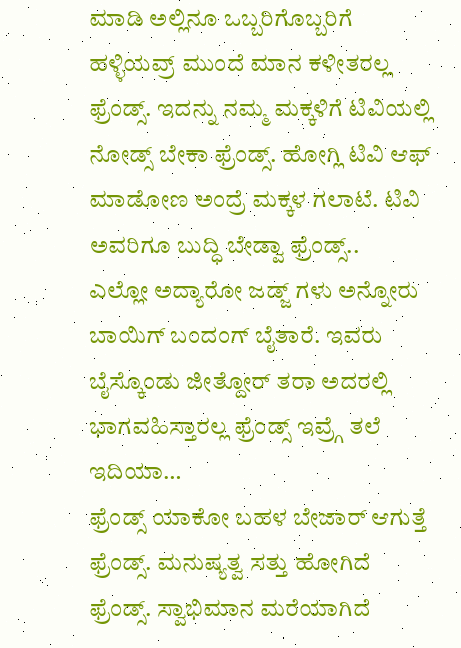ಮಾಡಿ ಅಲ್ಲಿನೂ ಒಬ್ಬರಿಗೊಬ್ಬರಿಗೆ ಹಳ್ಳಿಯವ್ರ್ ಮುಂದೆ ಮಾನ ಕಳೀತರಲ್ಲ ಫ್ರೆಂಡ್ಸ್. ಇದನ್ನು ನಮ್ಮ ಮಕ್ಕಳಿಗೆ ಟಿವಿಯಲ್ಲಿ ನೋಡ್ಸ್ ಬೇಕಾ ಫ್ರೆಂಡ್ಸ್. ಹೋಗ್ಲಿ ಟಿವಿ ಆಫ್ ಮಾಡೋಣ ಅಂದ್ರೆ ಮಕ್ಕಳ ಗಲಾಟೆ. ಟಿವಿ ಅವರಿಗೂ ಬುದ್ಧಿ ಬೇಡ್ವಾ ಫ್ರೆಂಡ್ಸ್..
ಎಲ್ಲೋ ಅದ್ಯಾರೋ ಜಡ್ಜ್ ಗಳು ಅನ್ನೋರು ಬಾಯಿಗ್ ಬಂದಂಗ್ ಬೈತಾರೆ. ಇವರು ಬೈಸ್ಕೊಂಡು ಜೀತ್ದೋರ್ ತರಾ ಅದರಲ್ಲಿ ಭಾಗವಹಿಸ್ತಾರಲ್ಲ ಫ್ರೆಂಡ್ಸ್ ಇವ್ರ್ಗೆ ತಲೆ ಇದಿಯಾ…
ಫ್ರೆಂಡ್ಸ್ ಯಾಕೋ ಬಹಳ ಬೇಜಾರ್ ಆಗುತ್ತೆ ಫ್ರೆಂಡ್ಸ್. ಮನುಷ್ಯತ್ವ ಸತ್ತು ಹೋಗಿದೆ ಫ್ರೆಂಡ್ಸ್. ಸ್ವಾಭಿಮಾನ ಮರೆಯಾಗಿದೆ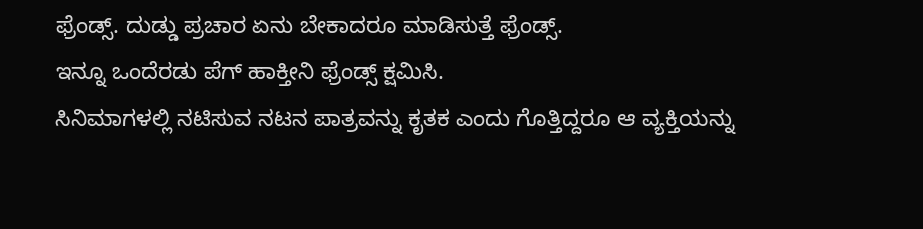ಫ್ರೆಂಡ್ಸ್. ದುಡ್ಡು ಪ್ರಚಾರ ಏನು ಬೇಕಾದರೂ ಮಾಡಿಸುತ್ತೆ ಫ್ರೆಂಡ್ಸ್.
ಇನ್ನೂ ಒಂದೆರಡು ಪೆಗ್ ಹಾಕ್ತೀನಿ ಫ್ರೆಂಡ್ಸ್ ಕ್ಷಮಿಸಿ.
ಸಿನಿಮಾಗಳಲ್ಲಿ ನಟಿಸುವ ನಟನ ಪಾತ್ರವನ್ನು ಕೃತಕ ಎಂದು ಗೊತ್ತಿದ್ದರೂ ಆ ವ್ಯಕ್ತಿಯನ್ನು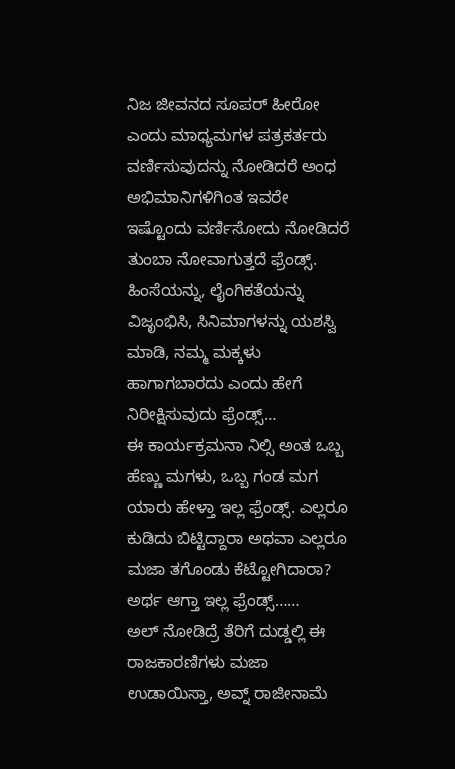ನಿಜ ಜೀವನದ ಸೂಪರ್ ಹೀರೋ ಎಂದು ಮಾಧ್ಯಮಗಳ ಪತ್ರಕರ್ತರು ವರ್ಣಿಸುವುದನ್ನು ನೋಡಿದರೆ ಅಂಧ ಅಭಿಮಾನಿಗಳಿಗಿಂತ ಇವರೇ ಇಷ್ಟೊಂದು ವರ್ಣಿಸೋದು ನೋಡಿದರೆ ತುಂಬಾ ನೋವಾಗುತ್ತದೆ ಫ್ರೆಂಡ್ಸ್. ಹಿಂಸೆಯನ್ನು, ಲೈಂಗಿಕತೆಯನ್ನು ವಿಜೃಂಭಿಸಿ, ಸಿನಿಮಾಗಳನ್ನು ಯಶಸ್ವಿ ಮಾಡಿ, ನಮ್ಮ ಮಕ್ಕಳು ಹಾಗಾಗಬಾರದು ಎಂದು ಹೇಗೆ ನಿರೀಕ್ಷಿಸುವುದು ಫ್ರೆಂಡ್ಸ್…
ಈ ಕಾರ್ಯಕ್ರಮನಾ ನಿಲ್ಸಿ ಅಂತ ಒಬ್ಬ ಹೆಣ್ಣು ಮಗಳು, ಒಬ್ಬ ಗಂಡ ಮಗ ಯಾರು ಹೇಳ್ತಾ ಇಲ್ಲ ಫ್ರೆಂಡ್ಸ್. ಎಲ್ಲರೂ ಕುಡಿದು ಬಿಟ್ಟಿದ್ದಾರಾ ಅಥವಾ ಎಲ್ಲರೂ ಮಜಾ ತಗೊಂಡು ಕೆಟ್ಟೋಗಿದಾರಾ? ಅರ್ಥ ಆಗ್ತಾ ಇಲ್ಲ ಫ್ರೆಂಡ್ಸ್……
ಅಲ್ ನೋಡಿದ್ರೆ ತೆರಿಗೆ ದುಡ್ಡಲ್ಲಿ ಈ ರಾಜಕಾರಣಿಗಳು ಮಜಾ ಉಡಾಯಿಸ್ತಾ, ಅವ್ನ್ ರಾಜೀನಾಮೆ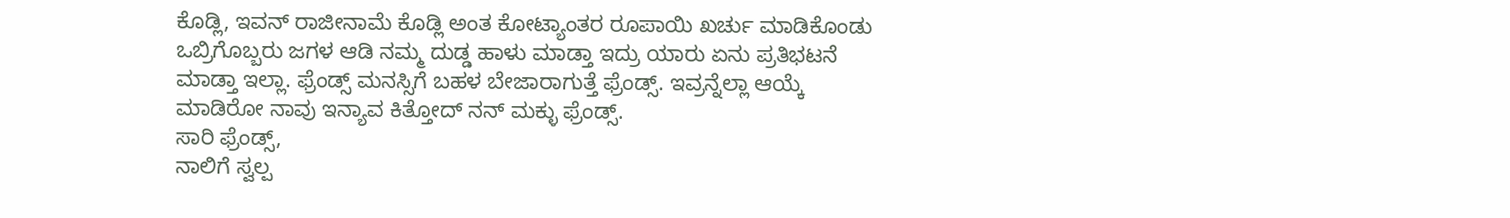ಕೊಡ್ಲಿ, ಇವನ್ ರಾಜೀನಾಮೆ ಕೊಡ್ಲಿ ಅಂತ ಕೋಟ್ಯಾಂತರ ರೂಪಾಯಿ ಖರ್ಚು ಮಾಡಿಕೊಂಡು ಒಬ್ರಿಗೊಬ್ಬರು ಜಗಳ ಆಡಿ ನಮ್ಮ ದುಡ್ಡ ಹಾಳು ಮಾಡ್ತಾ ಇದ್ರು ಯಾರು ಏನು ಪ್ರತಿಭಟನೆ ಮಾಡ್ತಾ ಇಲ್ಲಾ. ಫ್ರೆಂಡ್ಸ್ ಮನಸ್ಸಿಗೆ ಬಹಳ ಬೇಜಾರಾಗುತ್ತೆ ಫ್ರೆಂಡ್ಸ್. ಇವ್ರನ್ನೆಲ್ಲಾ ಆಯ್ಕೆ ಮಾಡಿರೋ ನಾವು ಇನ್ಯಾವ ಕಿತ್ತೋದ್ ನನ್ ಮಕ್ಳು ಫ್ರೆಂಡ್ಸ್.
ಸಾರಿ ಫ್ರೆಂಡ್ಸ್,
ನಾಲಿಗೆ ಸ್ವಲ್ಪ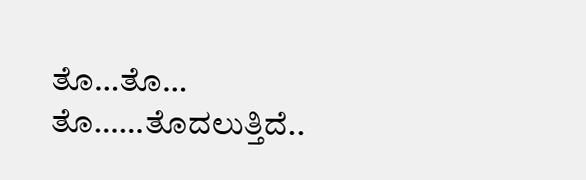ತೊ…ತೊ… ತೊ……ತೊದಲುತ್ತಿದೆ..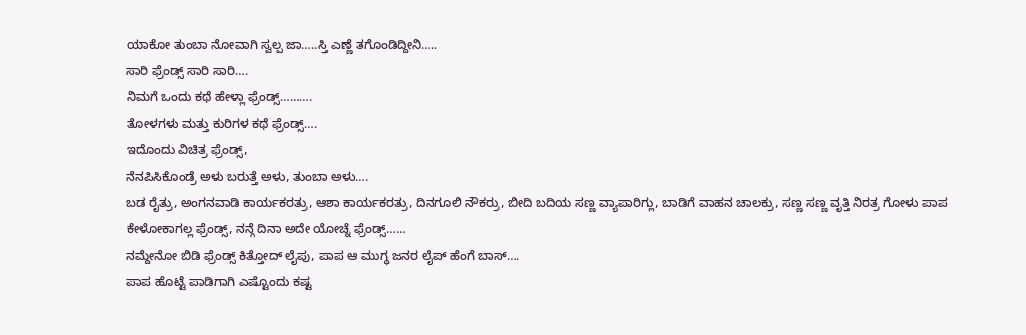ಯಾಕೋ ತುಂಬಾ ನೋವಾಗಿ ಸ್ವಲ್ಪ ಜಾ…..ಸ್ತಿ ಎಣ್ಣೆ ತಗೊಂಡಿದ್ದೀನಿ…..
ಸಾರಿ ಫ್ರೆಂಡ್ಸ್ ಸಾರಿ ಸಾರಿ….
ನಿಮಗೆ ಒಂದು ಕಥೆ ಹೇಳ್ಲಾ ಫ್ರೆಂಡ್ಸ್……….
ತೋಳಗಳು ಮತ್ತು ಕುರಿಗಳ ಕಥೆ ಫ್ರೆಂಡ್ಸ್….
ಇದೊಂದು ವಿಚಿತ್ರ ಫ್ರೆಂಡ್ಸ್,
ನೆನಪಿಸಿಕೊಂಡ್ರೆ ಅಳು ಬರುತ್ತೆ ಅಳು, ತುಂಬಾ ಅಳು….
ಬಡ ರೈತ್ರು, ಅಂಗನವಾಡಿ ಕಾರ್ಯಕರತ್ರು, ಆಶಾ ಕಾರ್ಯಕರತ್ರು, ದಿನಗೂಲಿ ನೌಕರ್ರು, ಬೀದಿ ಬದಿಯ ಸಣ್ಣ ವ್ಯಾಪಾರಿಗ್ಲು, ಬಾಡಿಗೆ ವಾಹನ ಚಾಲಕ್ರು, ಸಣ್ಣ ಸಣ್ಣ ವೃತ್ತಿ ನಿರತ್ರ ಗೋಳು ಪಾಪ ಕೇಳೋಕಾಗಲ್ಲ ಫ್ರೆಂಡ್ಸ್, ನನ್ಗೆ ದಿನಾ ಅದೇ ಯೋಚ್ನೆ ಫ್ರೆಂಡ್ಸ್……
ನಮ್ದೇನೋ ಬಿಡಿ ಫ್ರೆಂಡ್ಸ್ ಕಿತ್ತೋದ್ ಲೈಪು, ಪಾಪ ಆ ಮುಗ್ಧ ಜನರ ಲೈಪ್ ಹೆಂಗೆ ಬಾಸ್….
ಪಾಪ ಹೊಟ್ಟೆ ಪಾಡಿಗಾಗಿ ಎಷ್ಟೊಂದು ಕಷ್ಟ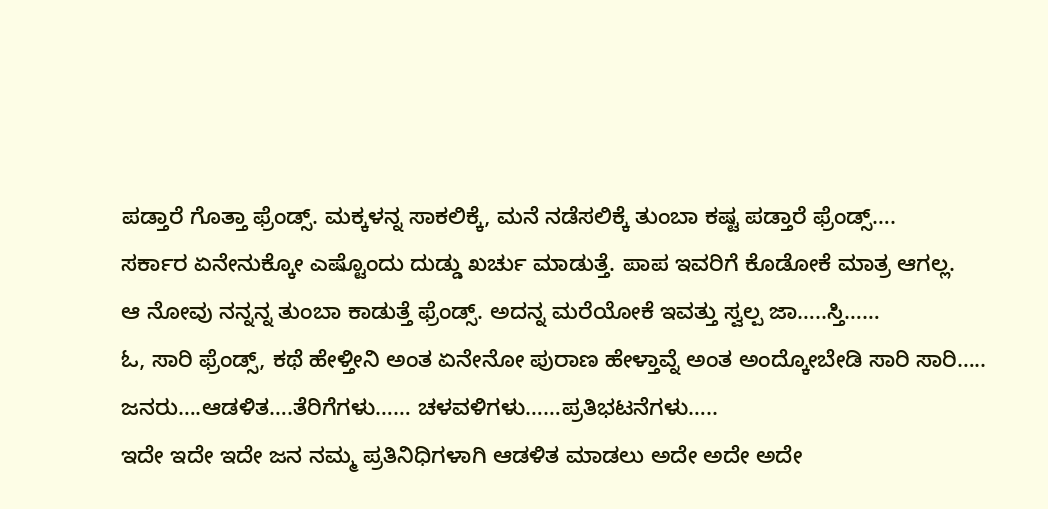ಪಡ್ತಾರೆ ಗೊತ್ತಾ ಫ್ರೆಂಡ್ಸ್. ಮಕ್ಕಳನ್ನ ಸಾಕಲಿಕ್ಕೆ, ಮನೆ ನಡೆಸಲಿಕ್ಕೆ ತುಂಬಾ ಕಷ್ಟ ಪಡ್ತಾರೆ ಫ್ರೆಂಡ್ಸ್….
ಸರ್ಕಾರ ಏನೇನುಕ್ಕೋ ಎಷ್ಟೊಂದು ದುಡ್ಡು ಖರ್ಚು ಮಾಡುತ್ತೆ. ಪಾಪ ಇವರಿಗೆ ಕೊಡೋಕೆ ಮಾತ್ರ ಆಗಲ್ಲ.
ಆ ನೋವು ನನ್ನನ್ನ ತುಂಬಾ ಕಾಡುತ್ತೆ ಫ್ರೆಂಡ್ಸ್. ಅದನ್ನ ಮರೆಯೋಕೆ ಇವತ್ತು ಸ್ವಲ್ಪ ಜಾ…..ಸ್ತಿ……
ಓ, ಸಾರಿ ಫ್ರೆಂಡ್ಸ್, ಕಥೆ ಹೇಳ್ತೀನಿ ಅಂತ ಏನೇನೋ ಪುರಾಣ ಹೇಳ್ತಾವ್ನೆ ಅಂತ ಅಂದ್ಕೋಬೇಡಿ ಸಾರಿ ಸಾರಿ…..
ಜನರು….ಆಡಳಿತ….ತೆರಿಗೆಗಳು…… ಚಳವಳಿಗಳು……ಪ್ರತಿಭಟನೆಗಳು…..
ಇದೇ ಇದೇ ಇದೇ ಜನ ನಮ್ಮ ಪ್ರತಿನಿಧಿಗಳಾಗಿ ಆಡಳಿತ ಮಾಡಲು ಅದೇ ಅದೇ ಅದೇ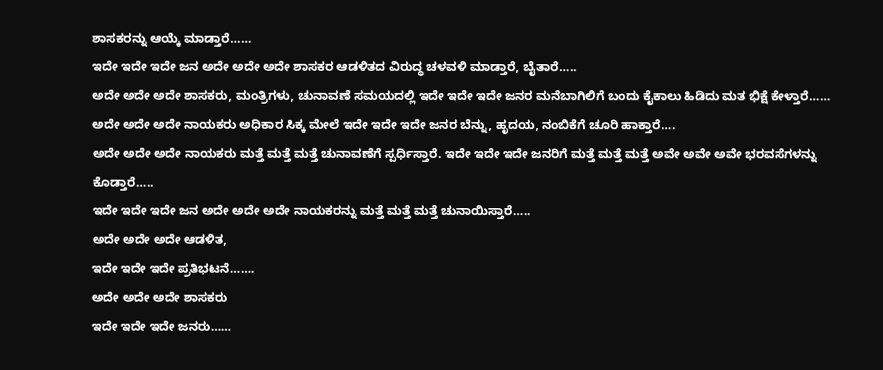ಶಾಸಕರನ್ನು ಆಯ್ಕೆ ಮಾಡ್ತಾರೆ……
ಇದೇ ಇದೇ ಇದೇ ಜನ ಅದೇ ಅದೇ ಅದೇ ಶಾಸಕರ ಆಡಳಿತದ ವಿರುದ್ಧ ಚಳವಳಿ ಮಾಡ್ತಾರೆ, ಬೈತಾರೆ…..
ಅದೇ ಅದೇ ಅದೇ ಶಾಸಕರು, ಮಂತ್ರಿಗಳು, ಚುನಾವಣೆ ಸಮಯದಲ್ಲಿ ಇದೇ ಇದೇ ಇದೇ ಜನರ ಮನೆಬಾಗಿಲಿಗೆ ಬಂದು ಕೈಕಾಲು ಹಿಡಿದು ಮತ ಭಿಕ್ಷೆ ಕೇಳ್ತಾರೆ……
ಅದೇ ಅದೇ ಅದೇ ನಾಯಕರು ಅಧಿಕಾರ ಸಿಕ್ಕ ಮೇಲೆ ಇದೇ ಇದೇ ಇದೇ ಜನರ ಬೆನ್ನು, ಹೃದಯ, ನಂಬಿಕೆಗೆ ಚೂರಿ ಹಾಕ್ತಾರೆ….
ಅದೇ ಅದೇ ಅದೇ ನಾಯಕರು ಮತ್ತೆ ಮತ್ತೆ ಮತ್ತೆ ಚುನಾವಣೆಗೆ ಸ್ಪರ್ಧಿಸ್ತಾರೆ. ಇದೇ ಇದೇ ಇದೇ ಜನರಿಗೆ ಮತ್ತೆ ಮತ್ತೆ ಮತ್ತೆ ಅವೇ ಅವೇ ಅವೇ ಭರವಸೆಗಳನ್ನು ಕೊಡ್ತಾರೆ…..
ಇದೇ ಇದೇ ಇದೇ ಜನ ಅದೇ ಅದೇ ಅದೇ ನಾಯಕರನ್ನು ಮತ್ತೆ ಮತ್ತೆ ಮತ್ತೆ ಚುನಾಯಿಸ್ತಾರೆ…..
ಅದೇ ಅದೇ ಅದೇ ಆಡಳಿತ,
ಇದೇ ಇದೇ ಇದೇ ಪ್ರತಿಭಟನೆ…….
ಅದೇ ಅದೇ ಅದೇ ಶಾಸಕರು
ಇದೇ ಇದೇ ಇದೇ ಜನರು……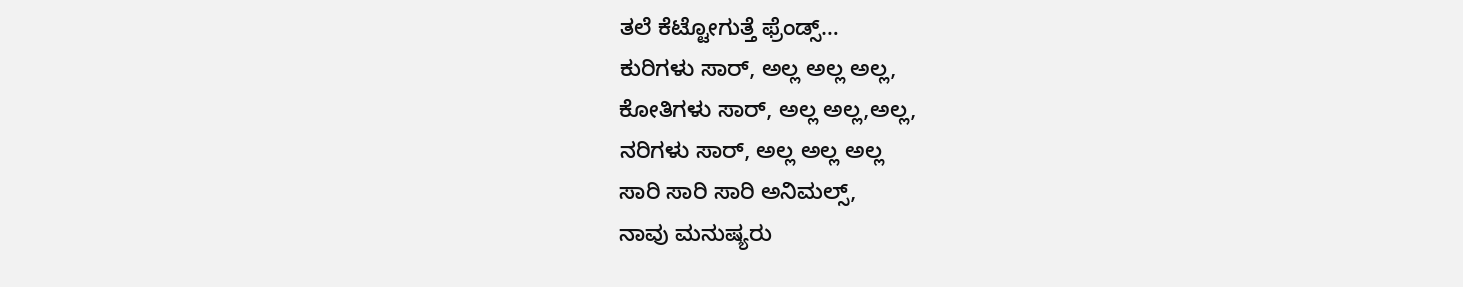ತಲೆ ಕೆಟ್ಟೋಗುತ್ತೆ ಫ್ರೆಂಡ್ಸ್…
ಕುರಿಗಳು ಸಾರ್, ಅಲ್ಲ ಅಲ್ಲ ಅಲ್ಲ,
ಕೋತಿಗಳು ಸಾರ್, ಅಲ್ಲ ಅಲ್ಲ,ಅಲ್ಲ,
ನರಿಗಳು ಸಾರ್, ಅಲ್ಲ ಅಲ್ಲ ಅಲ್ಲ
ಸಾರಿ ಸಾರಿ ಸಾರಿ ಅನಿಮಲ್ಸ್,
ನಾವು ಮನುಷ್ಯರು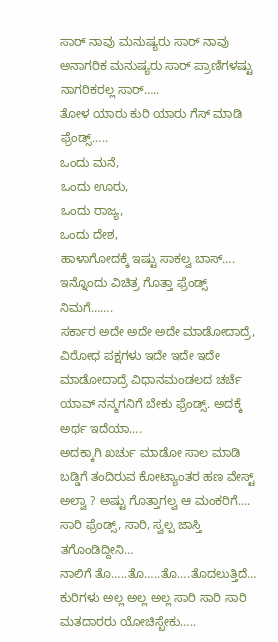ಸಾರ್ ನಾವು ಮನುಷ್ಯರು ಸಾರ್ ನಾವು ಅನಾಗರಿಕ ಮನುಷ್ಯರು ಸಾರ್ ಪ್ರಾಣಿಗಳಷ್ಟು ನಾಗರಿಕರಲ್ಲ ಸಾರ್…..
ತೋಳ ಯಾರು ಕುರಿ ಯಾರು ಗೆಸ್ ಮಾಡಿ ಫ್ರೆಂಡ್ಸ್…..
ಒಂದು ಮನೆ,
ಒಂದು ಊರು,
ಒಂದು ರಾಜ್ಯ,
ಒಂದು ದೇಶ,
ಹಾಳಾಗೋದಕ್ಕೆ ಇಷ್ಟು ಸಾಕಲ್ವ ಬಾಸ್….
ಇನ್ನೊಂದು ವಿಚಿತ್ರ ಗೊತ್ತಾ ಫ್ರೆಂಡ್ಸ್ ನಿಮಗೆ…….
ಸರ್ಕಾರ ಅದೇ ಅದೇ ಅದೇ ಮಾಡೋದಾದ್ರೆ,
ವಿರೋಧ ಪಕ್ಷಗಳು ಇದೇ ಇದೇ ಇದೇ ಮಾಡೋದಾದ್ರೆ ವಿಧಾನಮಂಡಲದ ಚರ್ಚೆ ಯಾವ್ ನನ್ಮಗನಿಗೆ ಬೇಕು ಫ್ರೆಂಡ್ಸ್. ಅದಕ್ಕೆ ಅರ್ಥ ಇದೆಯಾ….
ಅದಕ್ಕಾಗಿ ಖರ್ಚು ಮಾಡೋ ಸಾಲ ಮಾಡಿ ಬಡ್ಡಿಗೆ ತಂದಿರುವ ಕೋಟ್ಯಾಂತರ ಹಣ ವೇಸ್ಟ್ ಅಲ್ವಾ ? ಅಷ್ಟು ಗೊತ್ತಾಗಲ್ವ ಆ ಮಂಕರಿಗೆ….
ಸಾರಿ ಫ್ರೆಂಡ್ಸ್, ಸಾರಿ, ಸ್ವಲ್ಪ ಜಾಸ್ತಿ ತಗೊಂಡಿದ್ದೀನಿ…
ನಾಲಿಗೆ ತೊ…..ತೊ…..ತೊ….ತೊದಲುತ್ತಿದೆ…
ಕುರಿಗಳು ಅಲ್ಲ ಅಲ್ಲ ಅಲ್ಲ ಸಾರಿ ಸಾರಿ ಸಾರಿ ಮತದಾರರು ಯೋಚಿಸ್ಬೇಕು…..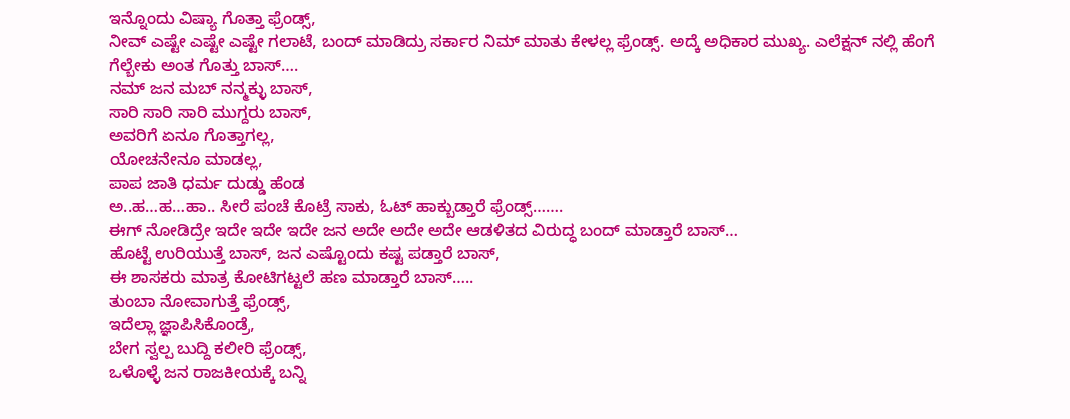ಇನ್ನೊಂದು ವಿಷ್ಯಾ ಗೊತ್ತಾ ಫ್ರೆಂಡ್ಸ್,
ನೀವ್ ಎಷ್ಟೇ ಎಷ್ಟೇ ಎಷ್ಟೇ ಗಲಾಟೆ, ಬಂದ್ ಮಾಡಿದ್ರು ಸರ್ಕಾರ ನಿಮ್ ಮಾತು ಕೇಳಲ್ಲ ಫ್ರೆಂಡ್ಸ್. ಅದ್ಕೆ ಅಧಿಕಾರ ಮುಖ್ಯ. ಎಲೆಕ್ಷನ್ ನಲ್ಲಿ ಹೆಂಗೆ ಗೆಲ್ಬೇಕು ಅಂತ ಗೊತ್ತು ಬಾಸ್….
ನಮ್ ಜನ ಮಬ್ ನನ್ಮಕ್ಳು ಬಾಸ್,
ಸಾರಿ ಸಾರಿ ಸಾರಿ ಮುಗ್ದರು ಬಾಸ್,
ಅವರಿಗೆ ಏನೂ ಗೊತ್ತಾಗಲ್ಲ,
ಯೋಚನೇನೂ ಮಾಡಲ್ಲ,
ಪಾಪ ಜಾತಿ ಧರ್ಮ ದುಡ್ಡು ಹೆಂಡ
ಅ..ಹ…ಹ…ಹಾ.. ಸೀರೆ ಪಂಚೆ ಕೊಟ್ರೆ ಸಾಕು, ಓಟ್ ಹಾಕ್ಬುಡ್ತಾರೆ ಫ್ರೆಂಡ್ಸ್…….
ಈಗ್ ನೋಡಿದ್ರೇ ಇದೇ ಇದೇ ಇದೇ ಜನ ಅದೇ ಅದೇ ಅದೇ ಆಡಳಿತದ ವಿರುದ್ಧ ಬಂದ್ ಮಾಡ್ತಾರೆ ಬಾಸ್…
ಹೊಟ್ಟೆ ಉರಿಯುತ್ತೆ ಬಾಸ್, ಜನ ಎಷ್ಟೊಂದು ಕಷ್ಟ ಪಡ್ತಾರೆ ಬಾಸ್,
ಈ ಶಾಸಕರು ಮಾತ್ರ ಕೋಟಿಗಟ್ಟಲೆ ಹಣ ಮಾಡ್ತಾರೆ ಬಾಸ್…..
ತುಂಬಾ ನೋವಾಗುತ್ತೆ ಫ್ರೆಂಡ್ಸ್,
ಇದೆಲ್ಲಾ ಜ್ಞಾಪಿಸಿಕೊಂಡ್ರೆ,
ಬೇಗ ಸ್ವಲ್ಪ ಬುದ್ದಿ ಕಲೀರಿ ಫ್ರೆಂಡ್ಸ್,
ಒಳೊಳ್ಳೆ ಜನ ರಾಜಕೀಯಕ್ಕೆ ಬನ್ನಿ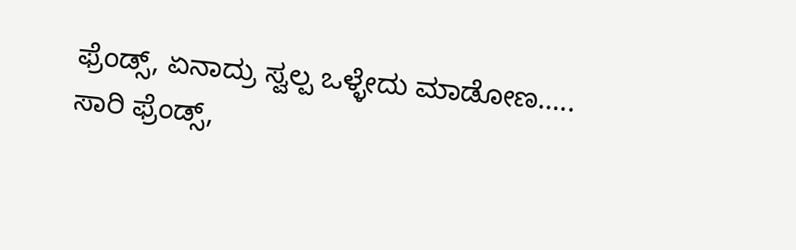ಫ್ರೆಂಡ್ಸ್, ಏನಾದ್ರು ಸ್ವಲ್ಪ ಒಳ್ಳೇದು ಮಾಡೋಣ…..
ಸಾರಿ ಫ್ರೆಂಡ್ಸ್,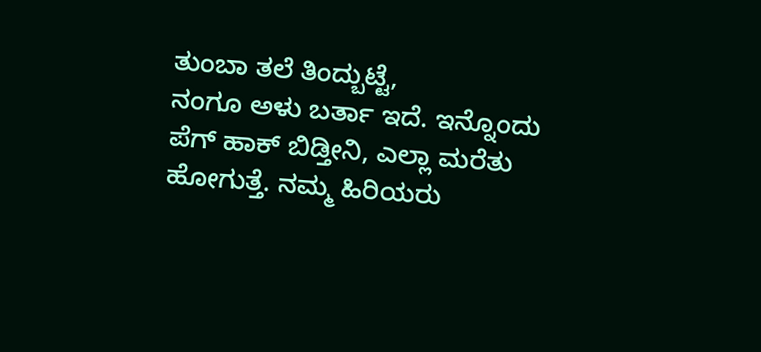ತುಂಬಾ ತಲೆ ತಿಂದ್ಬುಟ್ಟೆ,
ನಂಗೂ ಅಳು ಬರ್ತಾ ಇದೆ. ಇನ್ನೊಂದು ಪೆಗ್ ಹಾಕ್ ಬಿಡ್ತೀನಿ, ಎಲ್ಲಾ ಮರೆತು ಹೋಗುತ್ತೆ. ನಮ್ಮ ಹಿರಿಯರು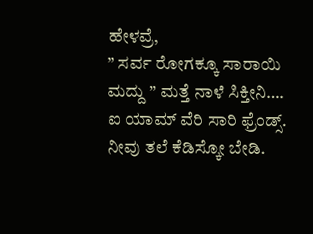ಹೇಳವ್ರೆ,
” ಸರ್ವ ರೋಗಕ್ಕೂ ಸಾರಾಯಿ
ಮದ್ದು ” ಮತ್ತೆ ನಾಳೆ ಸಿಕ್ತೀನಿ….
ಐ ಯಾಮ್ ವೆರಿ ಸಾರಿ ಫ್ರೆಂಡ್ಸ್.
ನೀವು ತಲೆ ಕೆಡಿಸ್ಕೋ ಬೇಡಿ.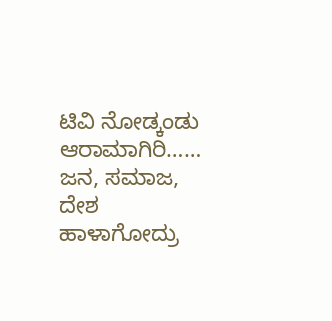ಟಿವಿ ನೋಡ್ಕಂಡು ಆರಾಮಾಗಿರಿ……
ಜನ, ಸಮಾಜ, ದೇಶ ಹಾಳಾಗೋದ್ರು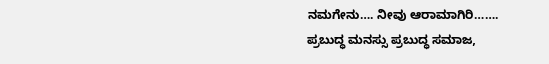ನಮಗೇನು…. ನೀವು ಆರಾಮಾಗಿರಿ…….
ಪ್ರಬುದ್ಧ ಮನಸ್ಸು ಪ್ರಬುದ್ಧ ಸಮಾಜ,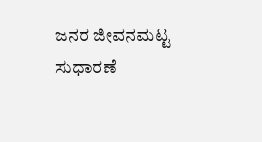ಜನರ ಜೀವನಮಟ್ಟ ಸುಧಾರಣೆ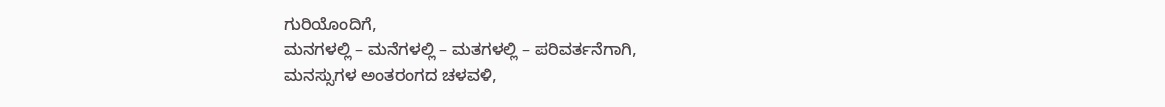ಗುರಿಯೊಂದಿಗೆ,
ಮನಗಳಲ್ಲಿ – ಮನೆಗಳಲ್ಲಿ – ಮತಗಳಲ್ಲಿ – ಪರಿವರ್ತನೆಗಾಗಿ,
ಮನಸ್ಸುಗಳ ಅಂತರಂಗದ ಚಳವಳಿ,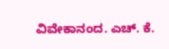ವಿವೇಕಾನಂದ. ಎಚ್. ಕೆ.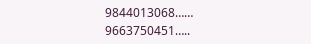9844013068……
9663750451…..